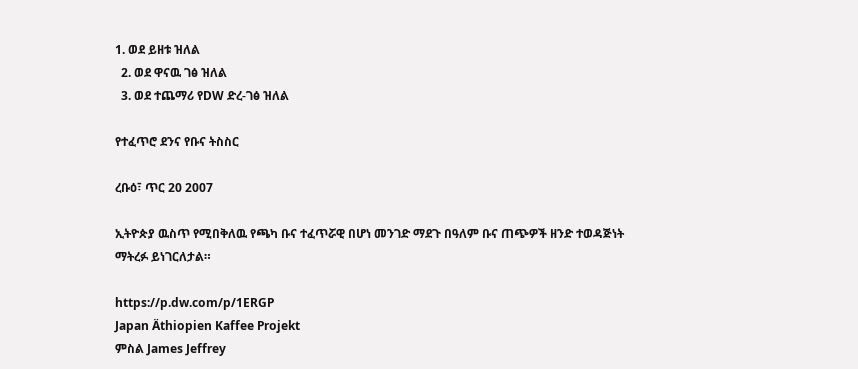1. ወደ ይዘቱ ዝለል
  2. ወደ ዋናዉ ገፅ ዝለል
  3. ወደ ተጨማሪ የDW ድረ-ገፅ ዝለል

የተፈጥሮ ደንና የቡና ትስስር

ረቡዕ፣ ጥር 20 2007

ኢትዮጵያ ዉስጥ የሚበቅለዉ የጫካ ቡና ተፈጥሯዊ በሆነ መንገድ ማደጉ በዓለም ቡና ጠጭዎች ዘንድ ተወዳጅነት ማትረፉ ይነገርለታል።

https://p.dw.com/p/1ERGP
Japan Äthiopien Kaffee Projekt
ምስል James Jeffrey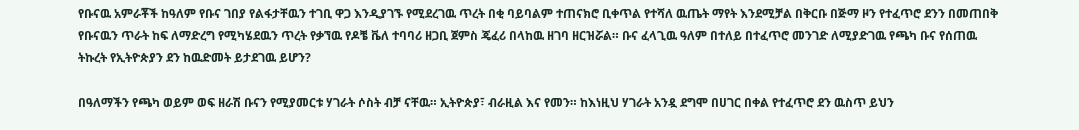የቡናዉ አምራቾች ከዓለም የቡና ገበያ የልፋታቸዉን ተገቢ ዋጋ እንዲያገኙ የሚደረገዉ ጥረት በቂ ባይባልም ተጠናክሮ ቢቀጥል የተሻለ ዉጤት ማየት እንደሚቻል በቅርቡ በጅማ ዞን የተፈጥሮ ደንን በመጠበቅ የቡናዉን ጥራት ከፍ ለማድረግ የሚካሄደዉን ጥረት የቃኘዉ የዶቼ ቬለ ተባባሪ ዘጋቢ ጀምስ ጄፈሪ በላከዉ ዘገባ ዘርዝሯል። ቡና ፈላጊዉ ዓለም በተለይ በተፈጥሮ መንገድ ለሚያድገዉ የጫካ ቡና የሰጠዉ ትኩረት የኢትዮጵያን ደን ከዉድመት ይታደገዉ ይሆን?

በዓለማችን የጫካ ወይም ወፍ ዘራሽ ቡናን የሚያመርቱ ሃገራት ሶስት ብቻ ናቸዉ። ኢትዮጵያ፣ ብራዚል እና የመን። ከእነዚህ ሃገራት አንዷ ደግሞ በሀገር በቀል የተፈጥሮ ደን ዉስጥ ይህን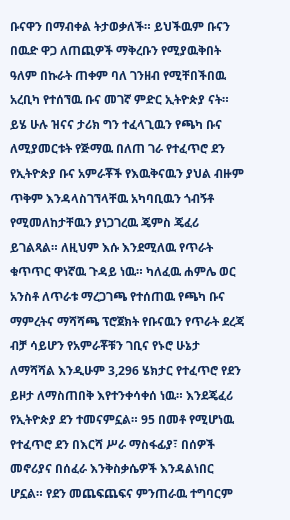ቡናዋን በማብቀል ትታወቃለች። ይህችዉም ቡናን በዉድ ዋጋ ለጠጪዎች ማቅረቡን የሚያዉቅበት ዓለም በኩራት ጠቀም ባለ ገንዘብ የሚቸበችበዉ አረቢካ የተሰኘዉ ቡና መገኛ ምድር ኢትዮጵያ ናት። ይሄ ሁሉ ዝናና ታሪክ ግን ተፈላጊዉን የጫካ ቡና ለሚያመርቱት የጅማዉ በለጠ ገራ የተፈጥሮ ደን የኢትዮጵያ ቡና አምራቾች የእዉቅናዉን ያህል ብዙም ጥቅም እንዳላስገኘላቸዉ አካባቢዉን ጎብኝቶ የሚመለከታቸዉን ያነጋገረዉ ጄምስ ጄፈሪ ይገልጻል። ለዚህም እሱ እንደሚለዉ የጥራት ቁጥጥር ዋነኛዉ ጉዳይ ነዉ። ካለፈዉ ሐምሌ ወር አንስቶ ለጥራቱ ማረጋገጫ የተሰጠዉ የጫካ ቡና ማምረትና ማሻሻጫ ፕሮጀክት የቡናዉን የጥራት ደረጃ ብቻ ሳይሆን የአምራቾቹን ገቢና የኑሮ ሁኔታ ለማሻሻል እንዲሁም 3,296 ሄክታር የተፈጥሮ የደን ይዞታ ለማስጠበቅ እየተንቀሳቀሰ ነዉ። እንደጄፈሪ የኢትዮጵያ ደን ተመናምኗል። 95 በመቶ የሚሆነዉ የተፈጥሮ ደን በእርሻ ሥራ ማስፋፊያ፣ በሰዎች መኖሪያና በሰፈራ እንቅስቃሴዎች እንዳልነበር ሆኗል። የደን መጨፍጨፍና ምንጠራዉ ተግባርም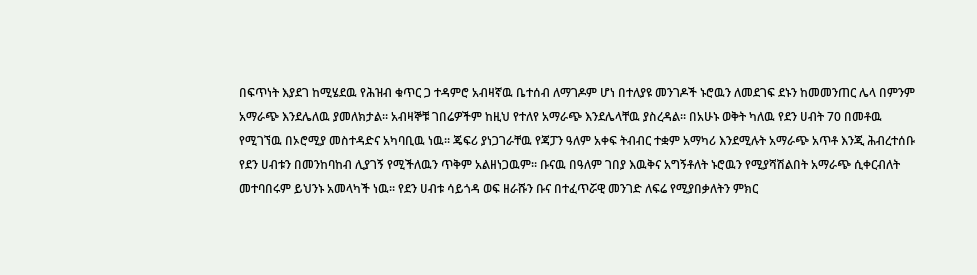በፍጥነት እያደገ ከሚሄደዉ የሕዝብ ቁጥር ጋ ተዳምሮ አብዛኛዉ ቤተሰብ ለማገዶም ሆነ በተለያዩ መንገዶች ኑሮዉን ለመደገፍ ደኑን ከመመንጠር ሌላ በምንም አማራጭ እንደሌለዉ ያመለክታል። አብዛኞቹ ገበሬዎችም ከዚህ የተለየ አማራጭ እንደሌላቸዉ ያስረዳል። በአሁኑ ወቅት ካለዉ የደን ሀብት 70 በመቶዉ የሚገኘዉ በኦሮሚያ መስተዳድና አካባቢዉ ነዉ። ጄፍሪ ያነጋገራቸዉ የጃፓን ዓለም አቀፍ ትብብር ተቋም አማካሪ እንደሚሉት አማራጭ አጥቶ እንጂ ሕብረተሰቡ የደን ሀብቱን በመንከባከብ ሊያገኝ የሚችለዉን ጥቅም አልዘነጋዉም። ቡናዉ በዓለም ገበያ እዉቅና አግኝቶለት ኑሮዉን የሚያሻሽልበት አማራጭ ሲቀርብለት መተባበሩም ይህንኑ አመላካች ነዉ። የደን ሀብቱ ሳይጎዳ ወፍ ዘራሹን ቡና በተፈጥሯዊ መንገድ ለፍሬ የሚያበቃለትን ምክር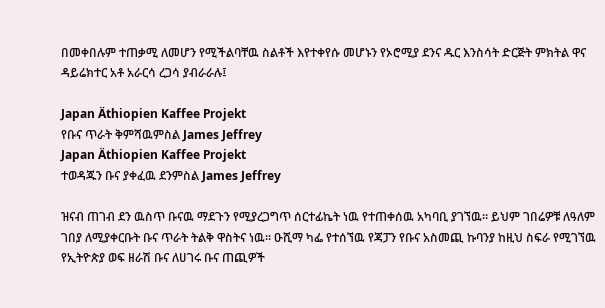በመቀበሉም ተጠቃሚ ለመሆን የሚችልባቸዉ ስልቶች እየተቀየሱ መሆኑን የኦሮሚያ ደንና ዱር እንስሳት ድርጅት ምክትል ዋና ዳይሬክተር አቶ አራርሳ ረጋሳ ያብራራሉ፤

Japan Äthiopien Kaffee Projekt
የቡና ጥራት ቅምሻዉምስል James Jeffrey
Japan Äthiopien Kaffee Projekt
ተወዳጁን ቡና ያቀፈዉ ደንምስል James Jeffrey

ዝናብ ጠገብ ደን ዉስጥ ቡናዉ ማደጉን የሚያረጋግጥ ሰርተፊኬት ነዉ የተጠቀሰዉ አካባቢ ያገኘዉ። ይህም ገበሬዎቹ ለዓለም ገበያ ለሚያቀርቡት ቡና ጥራት ትልቅ ዋስትና ነዉ። ዑሺማ ካፌ የተሰኘዉ የጃፓን የቡና አስመጪ ኩባንያ ከዚህ ስፍራ የሚገኘዉ የኢትዮጵያ ወፍ ዘራሽ ቡና ለሀገሩ ቡና ጠጪዎች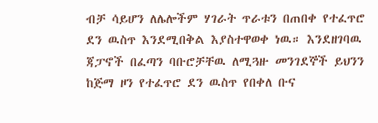ብቻ ሳይሆን ለሌሎችም ሃገራት ጥራቱን በጠበቀ የተፈጥሮ ደን ዉስጥ እንደሚበቅል እያስተዋወቀ ነዉ። እንደዘገባዉ ጃፓኖች በፈጣን ባቡሮቻቸዉ ለሚጓዙ መንገደኞች ይህንን ከጅማ ዞን የተፈጥሮ ደን ዉስጥ የበቀለ ቡና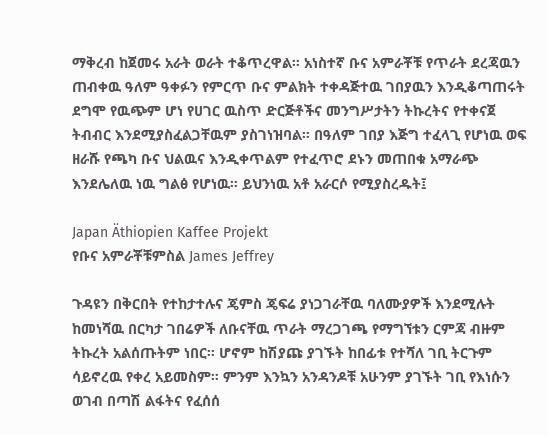ማቅረብ ከጀመሩ አራት ወራት ተቆጥረዋል። አነስተኛ ቡና አምራቾቹ የጥራት ደረጃዉን ጠብቀዉ ዓለም ዓቀፉን የምርጥ ቡና ምልክት ተቀዳጅተዉ ገበያዉን እንዲቆጣጠሩት ደግሞ የዉጭም ሆነ የሀገር ዉስጥ ድርጅቶችና መንግሥታትን ትኩረትና የተቀናጀ ትብብር እንደሚያስፈልጋቸዉም ያስገነዝባል። በዓለም ገበያ እጅግ ተፈላጊ የሆነዉ ወፍ ዘራሹ የጫካ ቡና ህልዉና እንዲቀጥልም የተፈጥሮ ደኑን መጠበቁ አማራጭ እንደሌለዉ ነዉ ግልፅ የሆነዉ። ይህንነዉ አቶ አራርሶ የሚያስረዱት፤

Japan Äthiopien Kaffee Projekt
የቡና አምራቾቹምስል James Jeffrey

ጉዳዩን በቅርበት የተከታተሉና ጄምስ ጄፍሬ ያነጋገራቸዉ ባለሙያዎች እንደሚሉት ከመነሻዉ በርካታ ገበሬዎች ለቡናቸዉ ጥራት ማረጋገጫ የማግኘቱን ርምጃ ብዙም ትኩረት አልሰጡትም ነበር። ሆኖም ከሽያጩ ያገኙት ከበፊቱ የተሻለ ገቢ ትርጉም ሳይኖረዉ የቀረ አይመስም። ምንም እንኳን አንዳንዶቹ አሁንም ያገኙት ገቢ የእነሱን ወገብ በጣሽ ልፋትና የፈሰሰ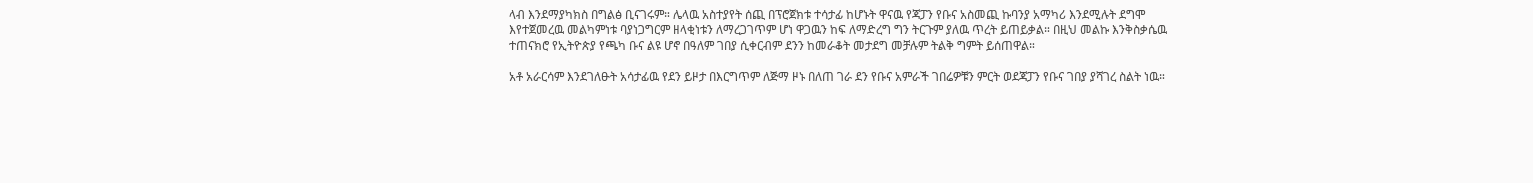ላብ እንደማያካክስ በግልፅ ቢናገሩም። ሌላዉ አስተያየት ሰጪ በፕሮጀክቱ ተሳታፊ ከሆኑት ዋናዉ የጃፓን የቡና አስመጪ ኩባንያ አማካሪ እንደሚሉት ደግሞ እየተጀመረዉ መልካምነቱ ባያነጋግርም ዘላቂነቱን ለማረጋገጥም ሆነ ዋጋዉን ከፍ ለማድረግ ግን ትርጉም ያለዉ ጥረት ይጠይቃል። በዚህ መልኩ እንቅስቃሴዉ ተጠናክሮ የኢትዮጵያ የጫካ ቡና ልዩ ሆኖ በዓለም ገበያ ሲቀርብም ደንን ከመራቆት መታደግ መቻሉም ትልቅ ግምት ይሰጠዋል።

አቶ አራርሳም እንደገለፁት አሳታፊዉ የደን ይዞታ በእርግጥም ለጅማ ዞኑ በለጠ ገራ ደን የቡና አምራች ገበሬዎቹን ምርት ወደጃፓን የቡና ገበያ ያሻገረ ስልት ነዉ።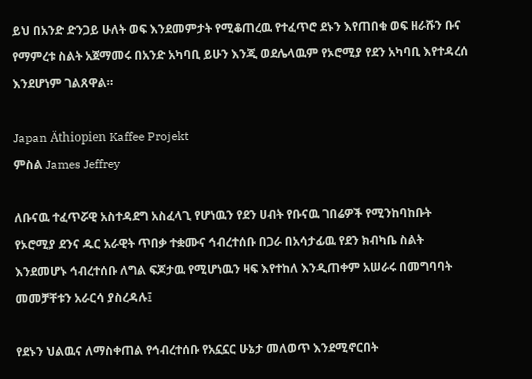ይህ በአንድ ድንጋይ ሁለት ወፍ እንደመምታት የሚቆጠረዉ የተፈጥሮ ደኑን እየጠበቁ ወፍ ዘራሹን ቡና የማምረቱ ስልት አጀማመሩ በአንድ አካባቢ ይሁን እንጂ ወደሌላዉም የኦሮሚያ የደን አካባቢ እየተዳረሰ እንደሆነም ገልጸዋል።

Japan Äthiopien Kaffee Projekt
ምስል James Jeffrey

ለቡናዉ ተፈጥሯዊ አስተዳደግ አስፈላጊ የሆነዉን የደን ሀብት የቡናዉ ገበሬዎች የሚንከባከቡት የኦሮሚያ ደንና ዱር አራዊት ጥበቃ ተቋሙና ኅብረተሰቡ በጋራ በአሳታፊዉ የደን ክብካቤ ስልት እንደመሆኑ ኅብረተሰቡ ለግል ፍጆታዉ የሚሆነዉን ዛፍ እየተከለ እንዲጠቀም አሠራሩ በመግባባት መመቻቸቱን አራርሳ ያስረዳሉ፤

የደኑን ህልዉና ለማስቀጠል የኅብረተሰቡ የአኗኗር ሁኔታ መለወጥ እንደሚኖርበት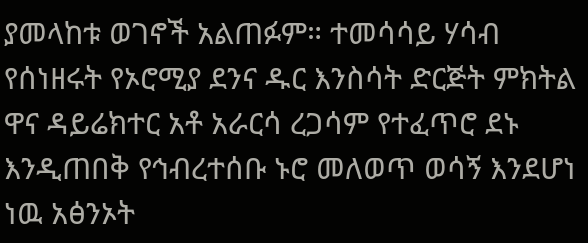ያመላከቱ ወገኖች አልጠፉም። ተመሳሳይ ሃሳብ የሰነዘሩት የኦሮሚያ ደንና ዱር እንስሳት ድርጅት ምክትል ዋና ዳይሬክተር አቶ አራርሳ ረጋሳም የተፈጥሮ ደኑ እንዲጠበቅ የኅብረተሰቡ ኑሮ መለወጥ ወሳኝ እንደሆነ ነዉ አፅንኦት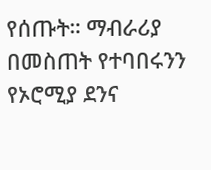የሰጡት። ማብራሪያ በመስጠት የተባበሩንን የኦሮሚያ ደንና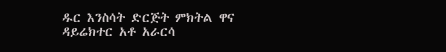ዱር እንስሳት ድርጅት ምክትል ዋና ዳይሬክተር አቶ አራርሳ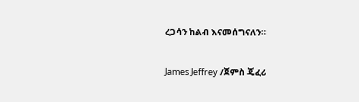ረጋሳን ከልብ እናመሰግናለን።

James Jeffrey /ጀምስ ጄፈሪ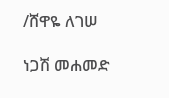/ሸዋዬ ለገሠ

ነጋሽ መሐመድ